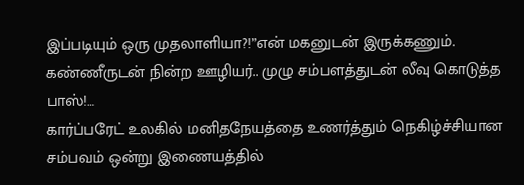இப்படியும் ஒரு முதலாளியா?!”என் மகனுடன் இருக்கணும். கண்ணீருடன் நின்ற ஊழியர்.. முழு சம்பளத்துடன் லீவு கொடுத்த பாஸ்!…
கார்ப்பரேட் உலகில் மனிதநேயத்தை உணர்த்தும் நெகிழ்ச்சியான சம்பவம் ஒன்று இணையத்தில்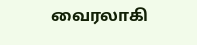வைரலாகி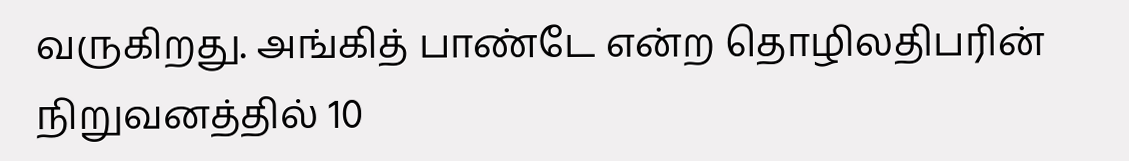வருகிறது. அங்கித் பாண்டே என்ற தொழிலதிபரின் நிறுவனத்தில் 10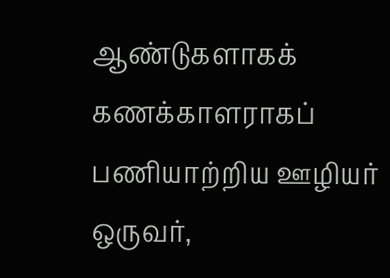ஆண்டுகளாகக் கணக்காளராகப் பணியாற்றிய ஊழியர் ஒருவர்,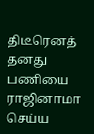திடீரெனத் தனது பணியை ராஜினாமா செய்ய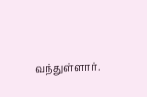வந்துள்ளார்.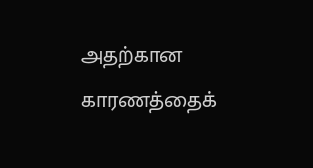அதற்கான காரணத்தைக்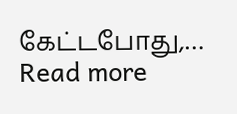கேட்டபோது,…
Read more